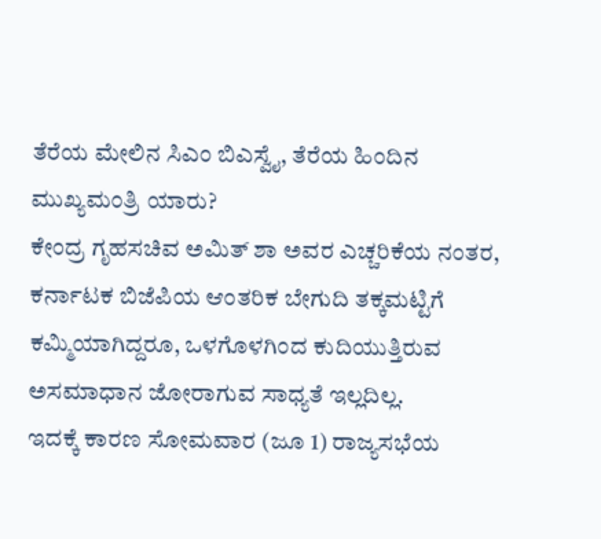ತೆರೆಯ ಮೇಲಿನ ಸಿಎಂ ಬಿಎಸ್ವೈ, ತೆರೆಯ ಹಿಂದಿನ ಮುಖ್ಯಮಂತ್ರಿ ಯಾರು?
ಕೇಂದ್ರ ಗೃಹಸಚಿವ ಅಮಿತ್ ಶಾ ಅವರ ಎಚ್ಚರಿಕೆಯ ನಂತರ, ಕರ್ನಾಟಕ ಬಿಜೆಪಿಯ ಆಂತರಿಕ ಬೇಗುದಿ ತಕ್ಕಮಟ್ಟಿಗೆ ಕಮ್ಮಿಯಾಗಿದ್ದರೂ, ಒಳಗೊಳಗಿಂದ ಕುದಿಯುತ್ತಿರುವ ಅಸಮಾಧಾನ ಜೋರಾಗುವ ಸಾಧ್ಯತೆ ಇಲ್ಲದಿಲ್ಲ.
ಇದಕ್ಕೆ ಕಾರಣ ಸೋಮವಾರ (ಜೂ 1) ರಾಜ್ಯಸಭೆಯ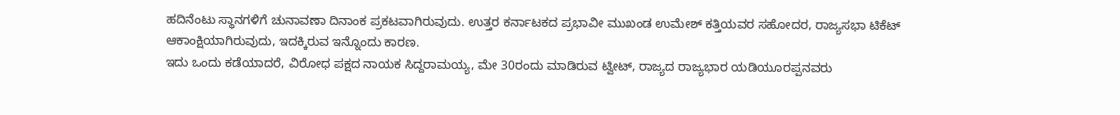ಹದಿನೆಂಟು ಸ್ಥಾನಗಳಿಗೆ ಚುನಾವಣಾ ದಿನಾಂಕ ಪ್ರಕಟವಾಗಿರುವುದು. ಉತ್ತರ ಕರ್ನಾಟಕದ ಪ್ರಭಾವೀ ಮುಖಂಡ ಉಮೇಶ್ ಕತ್ತಿಯವರ ಸಹೋದರ, ರಾಜ್ಯಸಭಾ ಟಿಕೆಟ್ ಆಕಾಂಕ್ಷಿಯಾಗಿರುವುದು, ಇದಕ್ಕಿರುವ ಇನ್ನೊಂದು ಕಾರಣ.
ಇದು ಒಂದು ಕಡೆಯಾದರೆ, ವಿರೋಧ ಪಕ್ಷದ ನಾಯಕ ಸಿದ್ದರಾಮಯ್ಯ, ಮೇ 30ರಂದು ಮಾಡಿರುವ ಟ್ವೀಟ್, ರಾಜ್ಯದ ರಾಜ್ಯಭಾರ ಯಡಿಯೂರಪ್ಪನವರು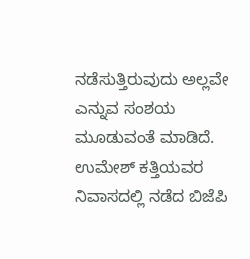ನಡೆಸುತ್ತಿರುವುದು ಅಲ್ಲವೇ ಎನ್ನುವ ಸಂಶಯ ಮೂಡುವಂತೆ ಮಾಡಿದೆ.
ಉಮೇಶ್ ಕತ್ತಿಯವರ ನಿವಾಸದಲ್ಲಿ ನಡೆದ ಬಿಜೆಪಿ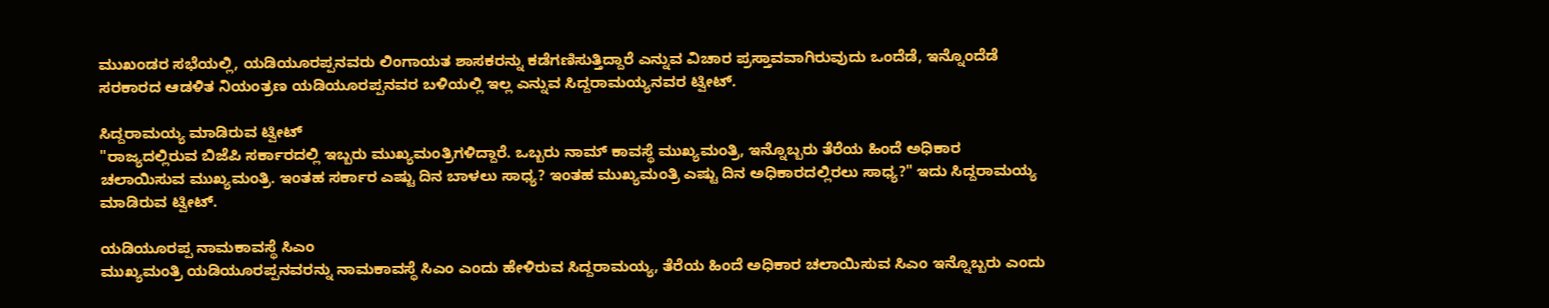ಮುಖಂಡರ ಸಭೆಯಲ್ಲಿ, ಯಡಿಯೂರಪ್ಪನವರು ಲಿಂಗಾಯತ ಶಾಸಕರನ್ನು ಕಡೆಗಣಿಸುತ್ತಿದ್ದಾರೆ ಎನ್ನುವ ವಿಚಾರ ಪ್ರಸ್ತಾವವಾಗಿರುವುದು ಒಂದೆಡೆ, ಇನ್ನೊಂದೆಡೆ ಸರಕಾರದ ಆಡಳಿತ ನಿಯಂತ್ರಣ ಯಡಿಯೂರಪ್ಪನವರ ಬಳಿಯಲ್ಲಿ ಇಲ್ಲ ಎನ್ನುವ ಸಿದ್ದರಾಮಯ್ಯನವರ ಟ್ವೀಟ್.

ಸಿದ್ದರಾಮಯ್ಯ ಮಾಡಿರುವ ಟ್ವೀಟ್
"ರಾಜ್ಯದಲ್ಲಿರುವ ಬಿಜೆಪಿ ಸರ್ಕಾರದಲ್ಲಿ ಇಬ್ಬರು ಮುಖ್ಯಮಂತ್ರಿಗಳಿದ್ದಾರೆ. ಒಬ್ಬರು ನಾಮ್ ಕಾವಸ್ಥೆ ಮುಖ್ಯಮಂತ್ರಿ, ಇನ್ನೊಬ್ಬರು ತೆರೆಯ ಹಿಂದೆ ಅಧಿಕಾರ ಚಲಾಯಿಸುವ ಮುಖ್ಯಮಂತ್ರಿ. ಇಂತಹ ಸರ್ಕಾರ ಎಷ್ಟು ದಿನ ಬಾಳಲು ಸಾಧ್ಯ? ಇಂತಹ ಮುಖ್ಯಮಂತ್ರಿ ಎಷ್ಟು ದಿನ ಅಧಿಕಾರದಲ್ಲಿರಲು ಸಾಧ್ಯ?" ಇದು ಸಿದ್ದರಾಮಯ್ಯ ಮಾಡಿರುವ ಟ್ವೀಟ್.

ಯಡಿಯೂರಪ್ಪ ನಾಮಕಾವಸ್ಥೆ ಸಿಎಂ
ಮುಖ್ಯಮಂತ್ರಿ ಯಡಿಯೂರಪ್ಪನವರನ್ನು ನಾಮಕಾವಸ್ಥೆ ಸಿಎಂ ಎಂದು ಹೇಳಿರುವ ಸಿದ್ದರಾಮಯ್ಯ, ತೆರೆಯ ಹಿಂದೆ ಅಧಿಕಾರ ಚಲಾಯಿಸುವ ಸಿಎಂ ಇನ್ನೊಬ್ಬರು ಎಂದು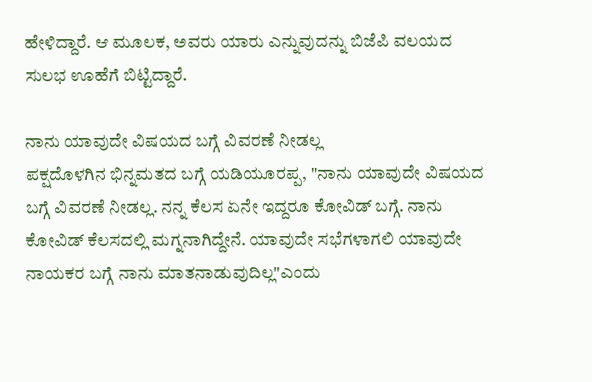ಹೇಳಿದ್ದಾರೆ. ಆ ಮೂಲಕ, ಅವರು ಯಾರು ಎನ್ನುವುದನ್ನು ಬಿಜೆಪಿ ವಲಯದ ಸುಲಭ ಊಹೆಗೆ ಬಿಟ್ಟಿದ್ದಾರೆ.

ನಾನು ಯಾವುದೇ ವಿಷಯದ ಬಗ್ಗೆ ವಿವರಣೆ ನೀಡಲ್ಲ
ಪಕ್ಷದೊಳಗಿನ ಭಿನ್ನಮತದ ಬಗ್ಗೆ ಯಡಿಯೂರಪ್ಪ, "ನಾನು ಯಾವುದೇ ವಿಷಯದ ಬಗ್ಗೆ ವಿವರಣೆ ನೀಡಲ್ಲ. ನನ್ನ ಕೆಲಸ ಏನೇ ಇದ್ದರೂ ಕೋವಿಡ್ ಬಗ್ಗೆ. ನಾನು ಕೋವಿಡ್ ಕೆಲಸದಲ್ಲಿ ಮಗ್ನನಾಗಿದ್ದೇನೆ. ಯಾವುದೇ ಸಭೆಗಳಾಗಲಿ ಯಾವುದೇ ನಾಯಕರ ಬಗ್ಗೆ ನಾನು ಮಾತನಾಡುವುದಿಲ್ಲ"ಎಂದು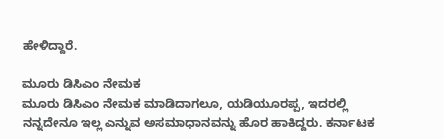ಹೇಳಿದ್ದಾರೆ.

ಮೂರು ಡಿಸಿಎಂ ನೇಮಕ
ಮೂರು ಡಿಸಿಎಂ ನೇಮಕ ಮಾಡಿದಾಗಲೂ, ಯಡಿಯೂರಪ್ಪ, ಇದರಲ್ಲಿ ನನ್ನದೇನೂ ಇಲ್ಲ ಎನ್ನುವ ಅಸಮಾಧಾನವನ್ನು ಹೊರ ಹಾಕಿದ್ದರು. ಕರ್ನಾಟಕ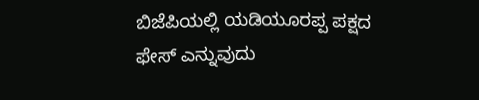ಬಿಜೆಪಿಯಲ್ಲಿ ಯಡಿಯೂರಪ್ಪ ಪಕ್ಷದ ಫೇಸ್ ಎನ್ನುವುದು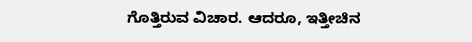ಗೊತ್ತಿರುವ ವಿಚಾರ. ಆದರೂ, ಇತ್ತೀಚಿನ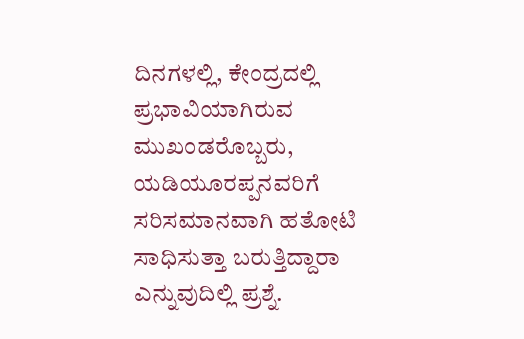ದಿನಗಳಲ್ಲಿ, ಕೇಂದ್ರದಲ್ಲಿ ಪ್ರಭಾವಿಯಾಗಿರುವ ಮುಖಂಡರೊಬ್ಬರು, ಯಡಿಯೂರಪ್ಪನವರಿಗೆ ಸರಿಸಮಾನವಾಗಿ ಹತೋಟಿ ಸಾಧಿಸುತ್ತಾ ಬರುತ್ತಿದ್ದಾರಾ ಎನ್ನುವುದಿಲ್ಲಿ ಪ್ರಶ್ನೆ.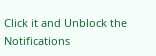Click it and Unblock the Notifications